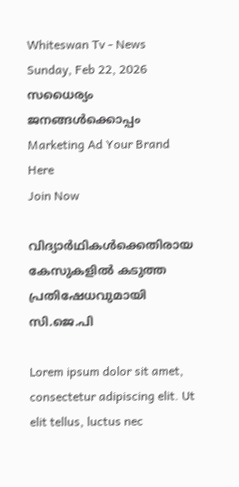Whiteswan Tv - News
Sunday, Feb 22, 2026
സധൈര്യം ജനങ്ങൾക്കൊപ്പം
Marketing Ad Your Brand
Here
Join Now

വിദ്യാർഥികൾക്കെതിരായ കേസുകളിൽ കടുത്ത പ്രതിഷേധവുമായി സി.ജെ.പി

Lorem ipsum dolor sit amet, consectetur adipiscing elit. Ut elit tellus, luctus nec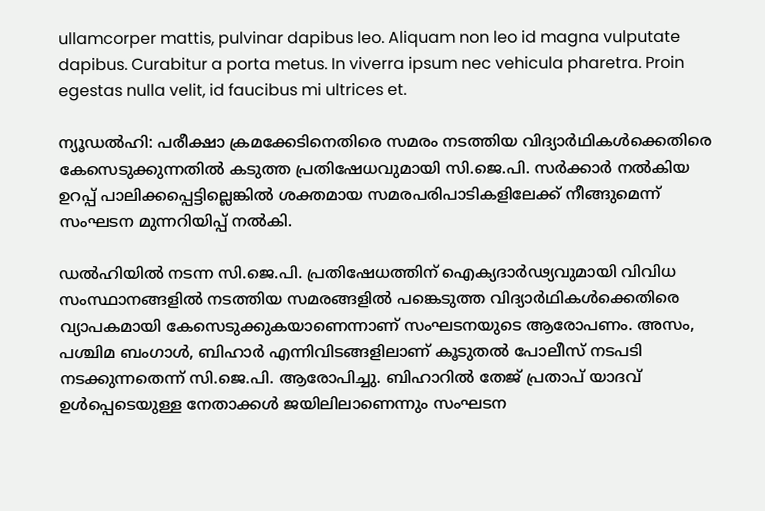ullamcorper mattis, pulvinar dapibus leo. Aliquam non leo id magna vulputate dapibus. Curabitur a porta metus. In viverra ipsum nec vehicula pharetra. Proin egestas nulla velit, id faucibus mi ultrices et.

ന്യൂഡൽഹി: പരീക്ഷാ ക്രമക്കേടിനെതിരെ സമരം നടത്തിയ വിദ്യാർഥികൾക്കെതിരെ കേസെടുക്കുന്നതിൽ കടുത്ത പ്രതിഷേധവുമായി സി.ജെ.പി. സർക്കാർ നൽകിയ ഉറപ്പ് പാലിക്കപ്പെട്ടില്ലെങ്കിൽ ശക്തമായ സമരപരിപാടികളിലേക്ക് നീങ്ങുമെന്ന് സംഘടന മുന്നറിയിപ്പ് നൽകി.

ഡൽഹിയിൽ നടന്ന സി.ജെ.പി. പ്രതിഷേധത്തിന് ഐക്യദാർഢ്യവുമായി വിവിധ സംസ്ഥാനങ്ങളിൽ നടത്തിയ സമരങ്ങളിൽ പങ്കെടുത്ത വിദ്യാർഥികൾക്കെതിരെ വ്യാപകമായി കേസെടുക്കുകയാണെന്നാണ് സംഘടനയുടെ ആരോപണം. അസം, പശ്ചിമ ബംഗാൾ, ബിഹാർ എന്നിവിടങ്ങളിലാണ് കൂടുതൽ പോലീസ് നടപടി നടക്കുന്നതെന്ന് സി.ജെ.പി. ആരോപിച്ചു. ബിഹാറിൽ തേജ് പ്രതാപ് യാദവ് ഉൾപ്പെടെയുള്ള നേതാക്കൾ ജയിലിലാണെന്നും സംഘടന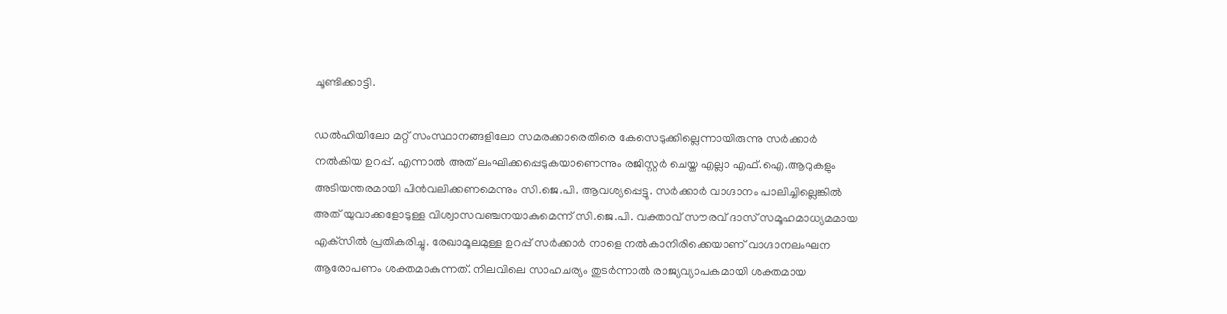ചൂണ്ടിക്കാട്ടി.

ഡൽഹിയിലോ മറ്റ് സംസ്ഥാനങ്ങളിലോ സമരക്കാരെതിരെ കേസെടുക്കില്ലെന്നായിരുന്നു സർക്കാർ നൽകിയ ഉറപ്പ്. എന്നാൽ അത് ലംഘിക്കപ്പെടുകയാണെന്നും രജിസ്റ്റർ ചെയ്ത എല്ലാ എഫ്.ഐ.ആറുകളും അടിയന്തരമായി പിൻവലിക്കണമെന്നും സി.ജെ.പി. ആവശ്യപ്പെട്ടു. സർക്കാർ വാഗ്ദാനം പാലിച്ചില്ലെങ്കിൽ അത് യുവാക്കളോടുള്ള വിശ്വാസവഞ്ചനയാകുമെന്ന് സി.ജെ.പി. വക്താവ് സൗരവ് ദാസ് സമൂഹമാധ്യമമായ എക്‌സിൽ പ്രതികരിച്ചു. രേഖാമൂലമുള്ള ഉറപ്പ് സർക്കാർ നാളെ നൽകാനിരിക്കെയാണ് വാഗ്ദാനലംഘന ആരോപണം ശക്തമാകുന്നത്. നിലവിലെ സാഹചര്യം തുടർന്നാൽ രാജ്യവ്യാപകമായി ശക്തമായ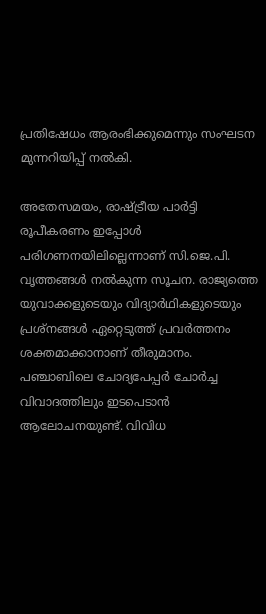പ്രതിഷേധം ആരംഭിക്കുമെന്നും സംഘടന മുന്നറിയിപ്പ് നൽകി.

അതേസമയം, രാഷ്ട്രീയ പാർട്ടി രൂപീകരണം ഇപ്പോൾ പരിഗണനയിലില്ലെന്നാണ് സി.ജെ.പി. വൃത്തങ്ങൾ നൽകുന്ന സൂചന. രാജ്യത്തെ യുവാക്കളുടെയും വിദ്യാർഥികളുടെയും പ്രശ്നങ്ങൾ ഏറ്റെടുത്ത് പ്രവർത്തനം ശക്തമാക്കാനാണ് തീരുമാനം. പഞ്ചാബിലെ ചോദ്യപേപ്പർ ചോർച്ച വിവാദത്തിലും ഇടപെടാൻ ആലോചനയുണ്ട്. വിവിധ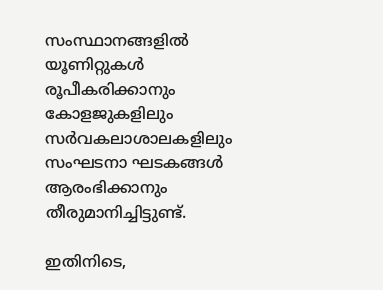സംസ്ഥാനങ്ങളിൽ യൂണിറ്റുകൾ രൂപീകരിക്കാനും കോളജുകളിലും സർവകലാശാലകളിലും സംഘടനാ ഘടകങ്ങൾ ആരംഭിക്കാനും തീരുമാനിച്ചിട്ടുണ്ട്.

ഇതിനിടെ,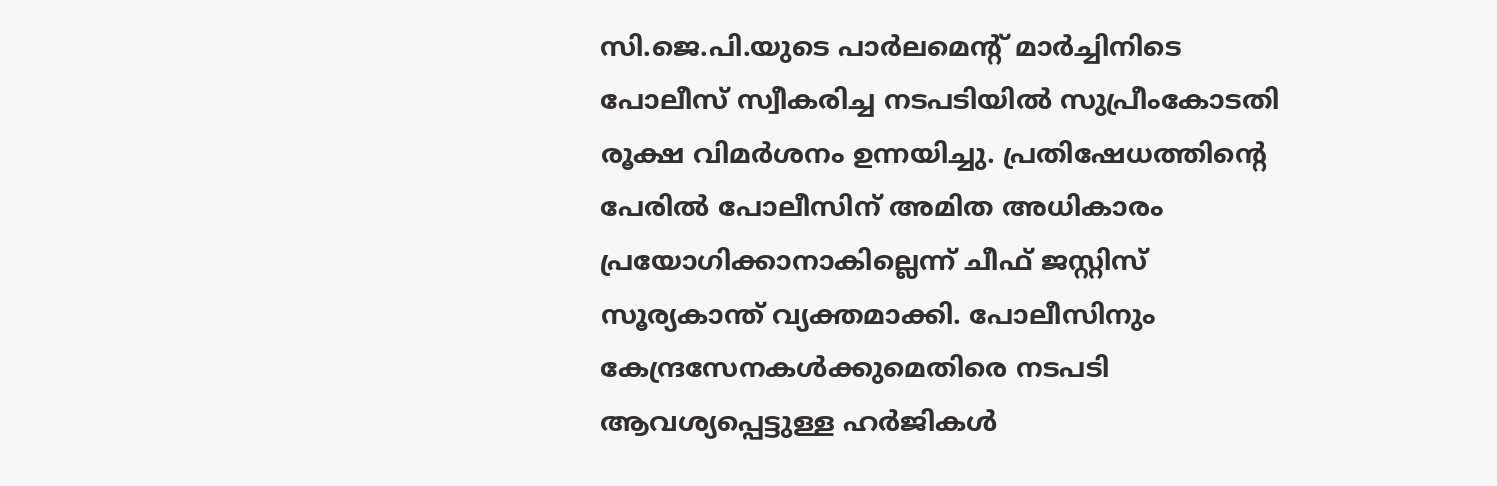സി.ജെ.പി.യുടെ പാർലമെന്റ് മാർച്ചിനിടെ പോലീസ് സ്വീകരിച്ച നടപടിയിൽ സുപ്രീംകോടതി രൂക്ഷ വിമർശനം ഉന്നയിച്ചു. പ്രതിഷേധത്തിന്റെ പേരിൽ പോലീസിന് അമിത അധികാരം പ്രയോഗിക്കാനാകില്ലെന്ന് ചീഫ് ജസ്റ്റിസ് സൂര്യകാന്ത് വ്യക്തമാക്കി. പോലീസിനും കേന്ദ്രസേനകൾക്കുമെതിരെ നടപടി ആവശ്യപ്പെട്ടുള്ള ഹർജികൾ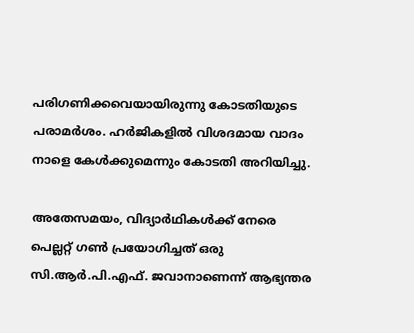പരിഗണിക്കവെയായിരുന്നു കോടതിയുടെ പരാമർശം. ഹർജികളിൽ വിശദമായ വാദം നാളെ കേൾക്കുമെന്നും കോടതി അറിയിച്ചു.

അതേസമയം, വിദ്യാർഥികൾക്ക് നേരെ പെല്ലറ്റ് ഗൺ പ്രയോഗിച്ചത് ഒരു സി.ആർ.പി.എഫ്. ജവാനാണെന്ന് ആഭ്യന്തര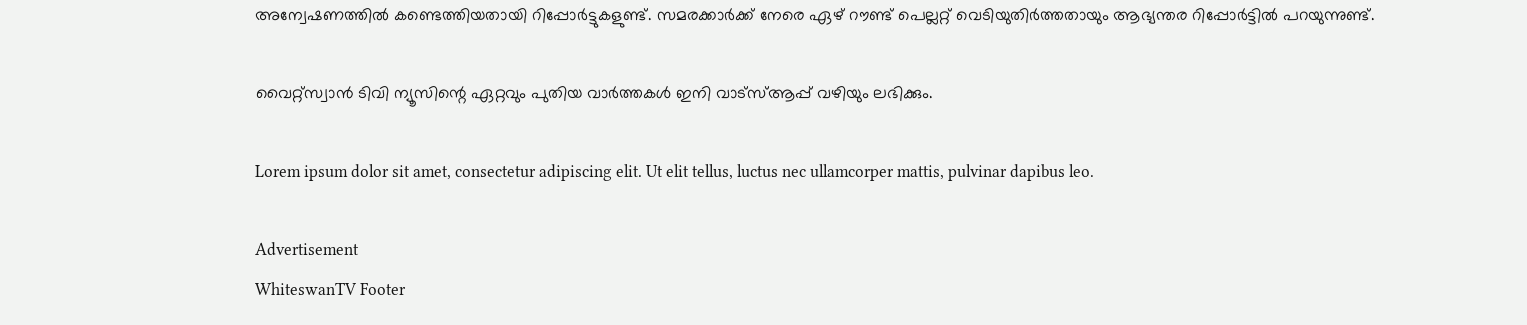അന്വേഷണത്തിൽ കണ്ടെത്തിയതായി റിപ്പോർട്ടുകളുണ്ട്. സമരക്കാർക്ക് നേരെ ഏഴ് റൗണ്ട് പെല്ലറ്റ് വെടിയുതിർത്തതായും ആഭ്യന്തര റിപ്പോർട്ടിൽ പറയുന്നുണ്ട്.

വൈറ്റ്സ്വാൻ ടിവി ന്യൂസിന്റെ ഏറ്റവും പുതിയ വാർത്തകൾ ഇനി വാട്സ്ആപ്പ് വഴിയും ലഭിക്കും.

Lorem ipsum dolor sit amet, consectetur adipiscing elit. Ut elit tellus, luctus nec ullamcorper mattis, pulvinar dapibus leo.

Advertisement
WhiteswanTV Footer